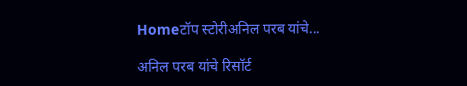Homeटॉप स्टोरीअनिल परब यांचे...

अनिल परब यांचे रिसॉर्ट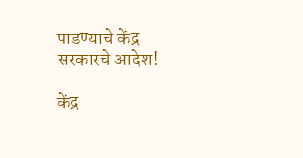पाडण्याचे केंद्र सरकारचे आदेश!

केंद्र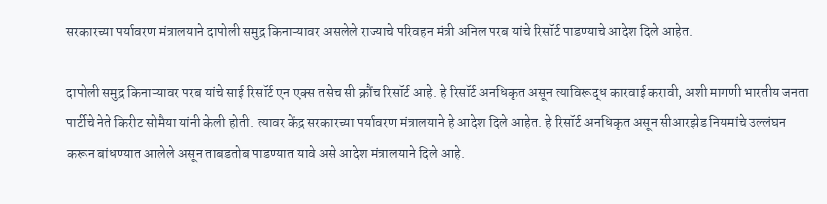सरकारच्या पर्यावरण मंत्रालयाने दापोली समुद्र किनाऱ्यावर असलेले राज्याचे परिवहन मंत्री अनिल परब यांचे रिसॉर्ट पाडण्याचे आदेश दिले आहेत.

दापोली समुद्र किनाऱ्यावर परब यांचे साई रिसॉर्ट एन एक्स तसेच सी क्रौंच रिसॉर्ट आहे. हे रिसॉर्ट अनधिकृत असून त्याविरूद्ध कारवाई करावी, अशी मागणी भारतीय जनता पार्टीचे नेते किरीट सोमैया यांनी केली होती. त्यावर केंद्र सरकारच्या पर्यावरण मंत्रालयाने हे आदेश दिले आहेत. हे रिसॉर्ट अनधिकृत असून सीआरझेड नियमांचे उल्लंघन करून बांधण्यात आलेले असून ताबडतोब पाडण्यात यावे असे आदेश मंत्रालयाने दिले आहे.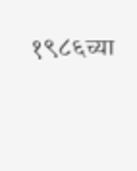१९८६च्या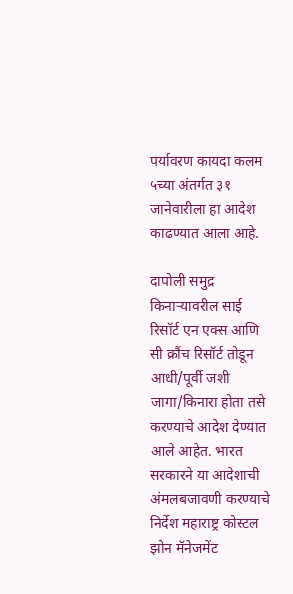पर्यावरण कायदा कलम ५च्या अंतर्गत ३१ जानेवारीला हा आदेश काढण्यात आला आहे.

दापोली समुद्र किनाऱ्यावरील साई रिसॉर्ट एन एक्स आणि सी क्रौंच रिसॉर्ट तोडून आधी/पूर्वी जशी जागा/किनारा होता तसे करण्याचे आदेश देण्यात आले आहेत. भारत सरकारने या आदेशाची अंमलबजावणी करण्याचे निर्देश महाराष्ट्र कोस्टल झोन मॅनेजमेंट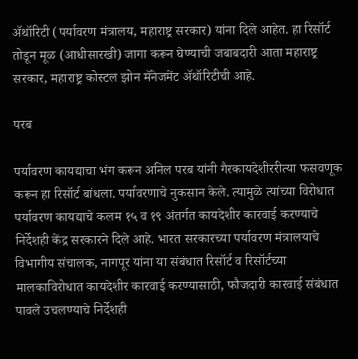ॲथॉरिटी (पर्यावरण मंत्रालय, महाराष्ट्र सरकार) यांना दिले आहेत. हा रिसॉर्ट तोडून मूळ (आधीसारखी) जागा करून घेण्याची जबाबदारी आता महाराष्ट्र सरकार, महाराष्ट्र कोस्टल झोन मॅनेजमेंट ॲथॉरिटीची आहे.

परब

पर्यावरण कायद्याचा भंग करून अनिल परब यांनी गैरकायदेशीररीत्या फसवणूक करून हा रिसॉर्ट बांधला. पर्यावरणाचे नुकसान केले. त्यामुळे त्यांच्या विरोधात पर्यावरण कायद्याचे कलम १५ व १९ अंतर्गत कायदेशीर कारवाई करण्याचे निर्देशही केंद्र सरकारने दिले आहे. भारत सरकारच्या पर्यावरण मंत्रालयाचे विभागीय संचालक, नागपूर यांना या संबंधात रिसॉर्ट व रिसॉर्टच्या मालकाविरोधात कायदेशीर कारवाई करण्यासाठी, फौजदारी कारवाई संबंधात पावले उचलण्याचे निर्देशही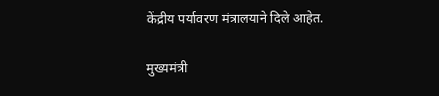केंद्रीय पर्यावरण मंत्रालयाने दिले आहेत.

मुख्यमंत्री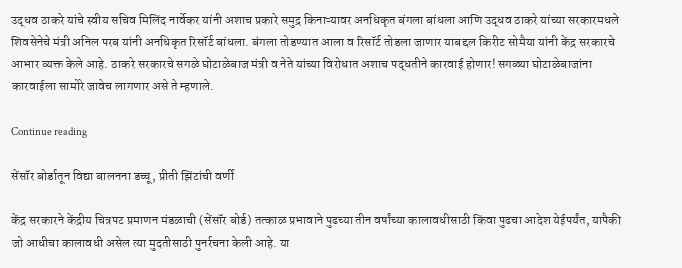उद्धव ठाकरे यांचे स्वीय सचिव मिलिंद नार्वेकर यांनी अशाच प्रकारे समुद्र किनाऱ्यावर अनधिकृत बंगला बांधला आणि उद्धव ठाकरे यांच्या सरकारमधले शिवसेनेचे मंत्री अनिल परब यांनी अनधिकृत रिसॉर्ट बांधला. बंगला तोडण्यात आला व रिसॉर्ट तोडला जाणार याबद्दल किरीट सोमैया यांनी केंद्र सरकारचे आभार व्यक्त केले आहे. ठाकरे सरकारचे सगळे घोटाळेबाज मंत्री व नेते यांच्या विरोधात अशाच पद्धतीने कारवाई होणार! सगळ्या घोटाळेबाजांना कारवाईला सामोरे जावेच लागणार असे ते म्हणाले.

Continue reading

सेंसॉर बोर्डातून विद्या बालनना डच्चू, प्रीती झिंटांची वर्णी

केंद्र सरकारने केंद्रीय चित्रपट प्रमाणन मंडळाची (सेंसॉर बोर्ड) तत्काळ प्रभावाने पुढच्या तीन वर्षांच्या कालावधीसाठी किंवा पुढचा आदेश येईपर्यंत, यापैकी जो आधीचा कालावधी असेल त्या मुदतीसाठी पुनर्रचना केली आहे. या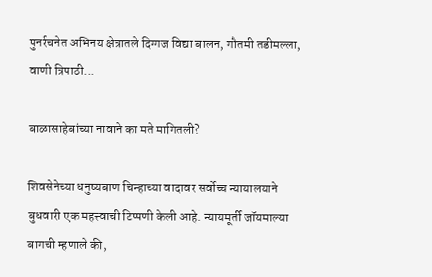पुनर्रचनेत अभिनय क्षेत्रातले दिग्गज विद्या बालन, गौतमी तडीमल्ला, वाणी त्रिपाठी...

बाळासाहेबांच्या नावाने का मते मागितली?

शिवसेनेच्या धनुष्यबाण चिन्हाच्या वादावर सर्वोच्च न्यायालयाने बुधवारी एक महत्त्वाची टिप्पणी केली आहे. न्यायमूर्ती जॉयमाल्या बागची म्हणाले की,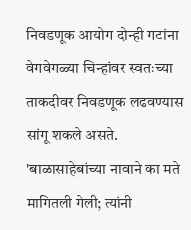निवडणूक आयोग दोन्ही गटांना वेगवेगळ्या चिन्हांवर स्वतःच्या ताकदीवर निवडणूक लढवण्यास सांगू शकले असते. 'बाळासाहेबांच्या नावाने का मते मागितली गेली; त्यांनी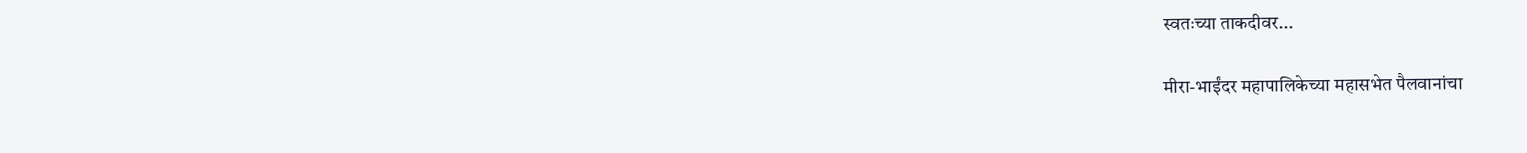स्वतःच्या ताकदीवर...

मीरा-भाईंदर महापालिकेच्या महासभेत पैलवानांचा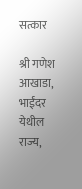सत्कार

श्री गणेश आखाडा, भाईंदर येथील राज्य,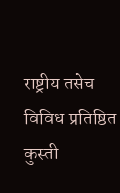राष्ट्रीय तसेच विविध प्रतिष्ठित कुस्ती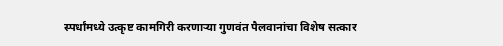स्पर्धांमध्ये उत्कृष्ट कामगिरी करणाऱ्या गुणवंत पैलवानांचा विशेष सत्कार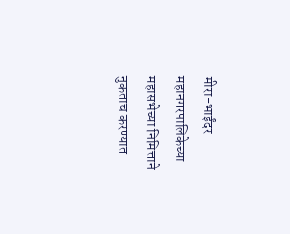मीरा-भाईंदर महानगरपालिकेच्या महासभेच्या निमित्ताने नुकताच करण्यात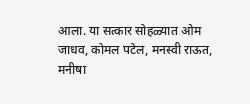आला. या सत्कार सोहळ्यात ओम जाधव, कोमल पटेल, मनस्वी राऊत, मनीषा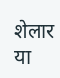शेलार या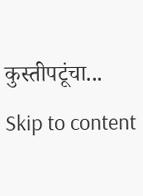कुस्तीपटूंचा...
Skip to content